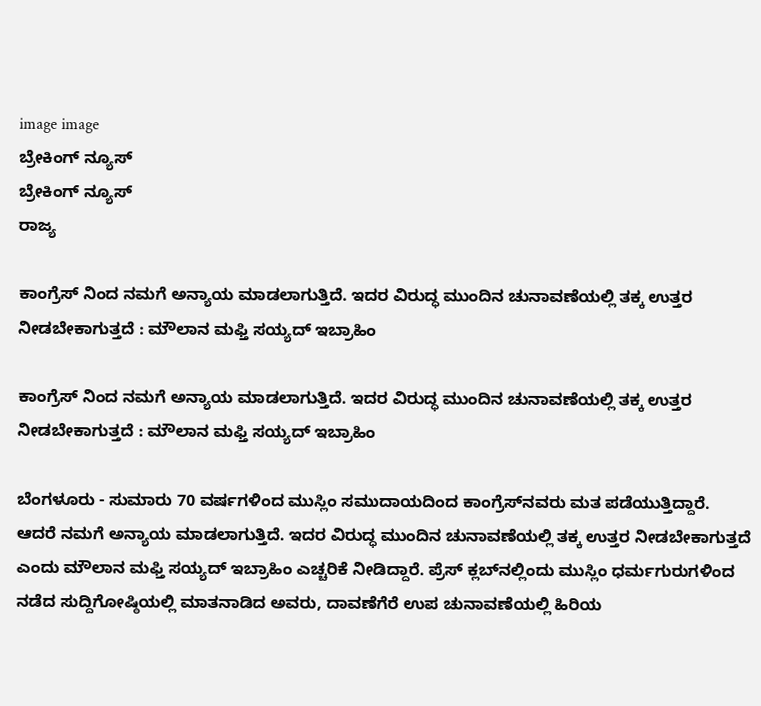image image
ಬ್ರೇಕಿಂಗ್ ನ್ಯೂಸ್
ಬ್ರೇಕಿಂಗ್ ನ್ಯೂಸ್
ರಾಜ್ಯ

ಕಾಂಗ್ರೆಸ್ ನಿಂದ ನಮಗೆ ಅನ್ಯಾಯ ಮಾಡಲಾಗುತ್ತಿದೆ. ಇದರ ವಿರುದ್ಧ ಮುಂದಿನ ಚುನಾವಣೆಯಲ್ಲಿ ತಕ್ಕ ಉತ್ತರ ನೀಡಬೇಕಾಗುತ್ತದೆ : ಮೌಲಾನ ಮಫ್ತಿ ಸಯ್ಯದ್‌ ಇಬ್ರಾಹಿಂ

ಕಾಂಗ್ರೆಸ್ ನಿಂದ ನಮಗೆ ಅನ್ಯಾಯ ಮಾಡಲಾಗುತ್ತಿದೆ. ಇದರ ವಿರುದ್ಧ ಮುಂದಿನ ಚುನಾವಣೆಯಲ್ಲಿ ತಕ್ಕ ಉತ್ತರ ನೀಡಬೇಕಾಗುತ್ತದೆ : ಮೌಲಾನ ಮಫ್ತಿ ಸಯ್ಯದ್‌ ಇಬ್ರಾಹಿಂ

ಬೆಂಗಳೂರು - ಸುಮಾರು 70 ವರ್ಷಗಳಿಂದ ಮುಸ್ಲಿಂ ಸಮುದಾಯದಿಂದ ಕಾಂಗ್ರೆಸ್‌‍ನವರು ಮತ ಪಡೆಯುತ್ತಿದ್ದಾರೆ. ಆದರೆ ನಮಗೆ ಅನ್ಯಾಯ ಮಾಡಲಾಗುತ್ತಿದೆ. ಇದರ ವಿರುದ್ಧ ಮುಂದಿನ ಚುನಾವಣೆಯಲ್ಲಿ ತಕ್ಕ ಉತ್ತರ ನೀಡಬೇಕಾಗುತ್ತದೆ ಎಂದು ಮೌಲಾನ ಮಫ್ತಿ ಸಯ್ಯದ್‌ ಇಬ್ರಾಹಿಂ ಎಚ್ಚರಿಕೆ ನೀಡಿದ್ದಾರೆ. ಪ್ರೆಸ್‌‍ ಕ್ಲಬ್‌ನಲ್ಲಿಂದು ಮುಸ್ಲಿಂ ಧರ್ಮಗುರುಗಳಿಂದ ನಡೆದ ಸುದ್ದಿಗೋಷ್ಠಿಯಲ್ಲಿ ಮಾತನಾಡಿದ ಅವರು, ದಾವಣೆಗೆರೆ ಉಪ ಚುನಾವಣೆಯಲ್ಲಿ ಹಿರಿಯ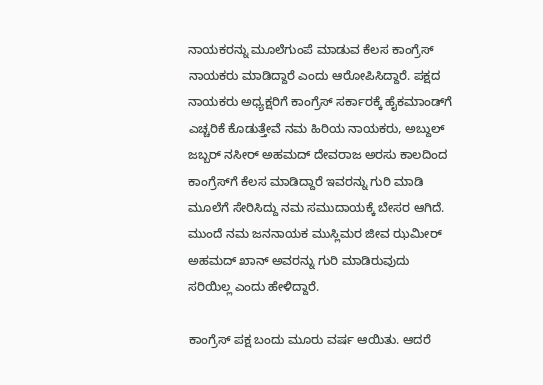ನಾಯಕರನ್ನು ಮೂಲೆಗುಂಪೆ ಮಾಡುವ ಕೆಲಸ ಕಾಂಗ್ರೆಸ್‌‍ ನಾಯಕರು ಮಾಡಿದ್ದಾರೆ ಎಂದು ಆರೋಪಿಸಿದ್ದಾರೆ. ಪಕ್ಷದ ನಾಯಕರು ಅಧ್ಯಕ್ಷರಿಗೆ ಕಾಂಗ್ರೆಸ್‌‍ ಸರ್ಕಾರಕ್ಕೆ ಹೈಕಮಾಂಡ್‌ಗೆ ಎಚ್ಚರಿಕೆ ಕೊಡುತ್ತೇವೆ ನಮ ಹಿರಿಯ ನಾಯಕರು, ಅಬ್ದುಲ್‌ ಜಬ್ಬರ್‌ ನಸೀರ್‌ ಅಹಮದ್‌ ದೇವರಾಜ ಅರಸು ಕಾಲದಿಂದ ಕಾಂಗ್ರೆಸ್‌‍ಗೆ ಕೆಲಸ ಮಾಡಿದ್ದಾರೆ ಇವರನ್ನು ಗುರಿ ಮಾಡಿ ಮೂಲೆಗೆ ಸೇರಿಸಿದ್ದು ನಮ ಸಮುದಾಯಕ್ಕೆ ಬೇಸರ ಆಗಿದೆ. ಮುಂದೆ ನಮ ಜನನಾಯಕ ಮುಸ್ಲಿಮರ ಜೀವ ಝಮೀರ್‌ ಅಹಮದ್‌ ಖಾನ್‌ ಅವರನ್ನು ಗುರಿ ಮಾಡಿರುವುದು ಸರಿಯಿಲ್ಲ ಎಂದು ಹೇಳಿದ್ದಾರೆ.

ಕಾಂಗ್ರೆಸ್‌‍ ಪಕ್ಷ ಬಂದು ಮೂರು ವರ್ಷ ಆಯಿತು. ಆದರೆ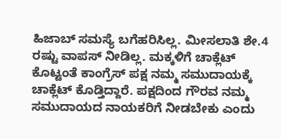ಹಿಜಾಬ್‌ ಸಮಸ್ಯೆ ಬಗೆಹರಿಸಿಲ್ಲ. ಮೀಸಲಾತಿ ಶೇ.4 ರಷ್ಟು ವಾಪಸ್‌‍ ನೀಡಿಲ್ಲ. ಮಕ್ಕಳಿಗೆ ಚಾಕ್ಲೆಟ್‌ ಕೊಟ್ಟಂತೆ ಕಾಂಗ್ರೆಸ್‌‍ ಪಕ್ಷ ನಮ್ಮ ಸಮುದಾಯಕ್ಕೆ ಚಾಕ್ಲೆಟ್‌ ಕೊಡ್ತಿದ್ದಾರೆ. ಪಕ್ಷದಿಂದ ಗೌರವ ನಮ್ಮ ಸಮುದಾಯದ ನಾಯಕರಿಗೆ ನೀಡಬೇಕು ಎಂದು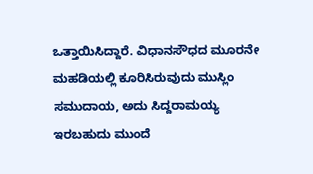ಒತ್ತಾಯಿಸಿದ್ದಾರೆ. ವಿಧಾನಸೌಧದ ಮೂರನೇ ಮಹಡಿಯಲ್ಲಿ ಕೂರಿಸಿರುವುದು ಮುಸ್ಲಿಂ ಸಮುದಾಯ, ಅದು ಸಿದ್ದರಾಮಯ್ಯ ಇರಬಹುದು ಮುಂದೆ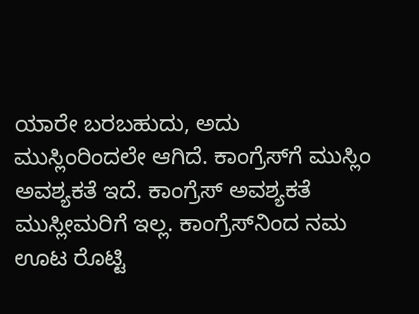ಯಾರೇ ಬರಬಹುದು, ಅದು ಮುಸ್ಲಿಂರಿಂದಲೇ ಆಗಿದೆ. ಕಾಂಗ್ರೆಸ್‌‍ಗೆ ಮುಸ್ಲಿಂ ಅವಶ್ಯಕತೆ ಇದೆ. ಕಾಂಗ್ರೆಸ್‌‍ ಅವಶ್ಯಕತೆ ಮುಸ್ಲೀಮರಿಗೆ ಇಲ್ಲ. ಕಾಂಗ್ರೆಸ್‌‍ನಿಂದ ನಮ ಊಟ ರೊಟ್ಟಿ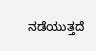ನಡೆಯುತ್ತದೆ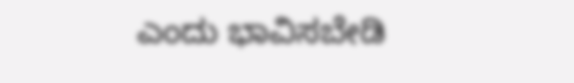ಎಂದು ಭಾವಿಸಬೇಡಿ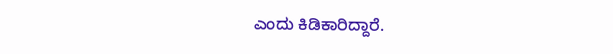ಎಂದು ಕಿಡಿಕಾರಿದ್ದಾರೆ.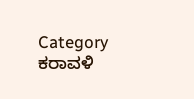Category
ಕರಾವಳಿ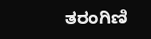ತರಂಗಿಣಿ